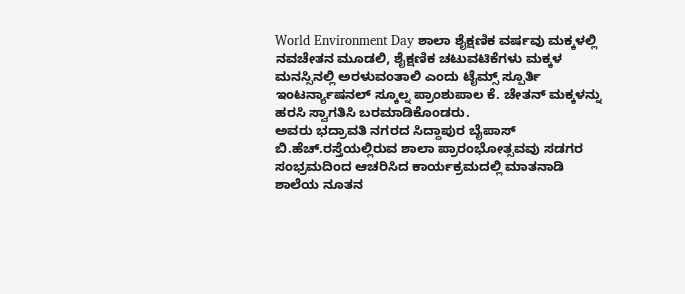World Environment Day ಶಾಲಾ ಶೈಕ್ಷಣಿಕ ವರ್ಷವು ಮಕ್ಕಳಲ್ಲಿ ನವಚೇತನ ಮೂಡಲಿ, ಶೈಕ್ಷಣಿಕ ಚಟುವಟಿಕೆಗಳು ಮಕ್ಕಳ ಮನಸ್ಸಿನಲ್ಲಿ ಅರಳುವಂತಾಲಿ ಎಂದು ಟೈಮ್ಸ್ ಸ್ಪೂರ್ತಿ ಇಂಟರ್ನ್ಯಾಷನಲ್ ಸ್ಕೂಲ್ನ ಪ್ರಾಂಶುಪಾಲ ಕೆ. ಚೇತನ್ ಮಕ್ಕಳನ್ನು ಹರಸಿ ಸ್ವಾಗತಿಸಿ ಬರಮಾಡಿಕೊಂಡರು.
ಅವರು ಭದ್ರಾವತಿ ನಗರದ ಸಿದ್ದಾಪುರ ಬೈಪಾಸ್ ಬಿ.ಹೆಚ್.ರಸ್ತೆಯಲ್ಲಿರುವ ಶಾಲಾ ಪ್ರಾರಂಭೋತ್ಸವವು ಸಡಗರ ಸಂಭ್ರಮದಿಂದ ಆಚರಿಸಿದ ಕಾರ್ಯಕ್ರಮದಲ್ಲಿ ಮಾತನಾಡಿ ಶಾಲೆಯ ನೂತನ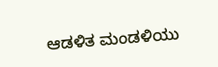ಆಡಳಿತ ಮಂಡಳಿಯು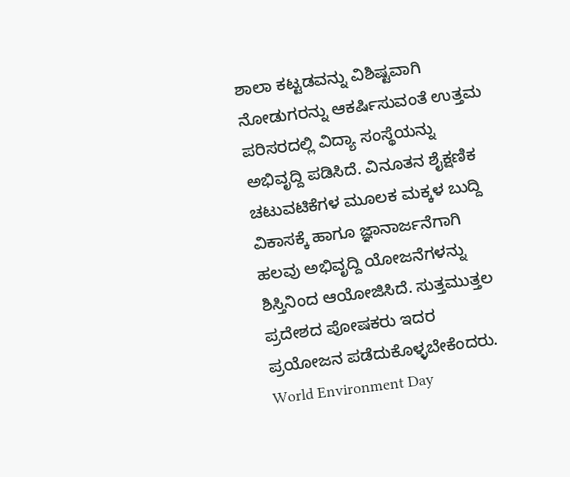ಶಾಲಾ ಕಟ್ಟಡವನ್ನು ವಿಶಿಷ್ಟವಾಗಿ ನೋಡುಗರನ್ನು ಆಕರ್ಷಿಸುವಂತೆ ಉತ್ತಮ ಪರಿಸರದಲ್ಲಿ ವಿದ್ಯಾ ಸಂಸ್ಥೆಯನ್ನು ಅಭಿವೃದ್ದಿ ಪಡಿಸಿದೆ. ವಿನೂತನ ಶೈಕ್ಷಣಿಕ ಚಟುವಟಿಕೆಗಳ ಮೂಲಕ ಮಕ್ಕಳ ಬುದ್ದಿ ವಿಕಾಸಕ್ಕೆ ಹಾಗೂ ಜ್ಞಾನಾರ್ಜನೆಗಾಗಿ ಹಲವು ಅಭಿವೃದ್ದಿ ಯೋಜನೆಗಳನ್ನು ಶಿಸ್ತಿನಿಂದ ಆಯೋಜಿಸಿದೆ. ಸುತ್ತಮುತ್ತಲ ಪ್ರದೇಶದ ಪೋಷಕರು ಇದರ ಪ್ರಯೋಜನ ಪಡೆದುಕೊಳ್ಳಬೇಕೆಂದರು.
World Environment Day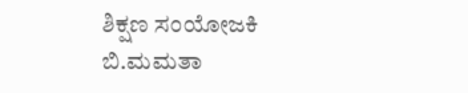ಶಿಕ್ಷಣ ಸಂಯೋಜಕಿ ಬಿ.ಮಮತಾ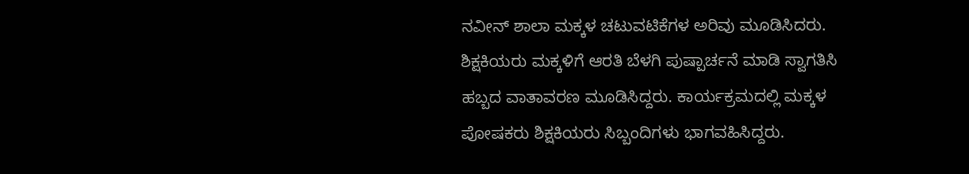ನವೀನ್ ಶಾಲಾ ಮಕ್ಕಳ ಚಟುವಟಿಕೆಗಳ ಅರಿವು ಮೂಡಿಸಿದರು. ಶಿಕ್ಷಕಿಯರು ಮಕ್ಕಳಿಗೆ ಆರತಿ ಬೆಳಗಿ ಪುಷ್ಪಾರ್ಚನೆ ಮಾಡಿ ಸ್ವಾಗತಿಸಿ ಹಬ್ಬದ ವಾತಾವರಣ ಮೂಡಿಸಿದ್ದರು. ಕಾರ್ಯಕ್ರಮದಲ್ಲಿ ಮಕ್ಕಳ ಪೋಷಕರು ಶಿಕ್ಷಕಿಯರು ಸಿಬ್ಬಂದಿಗಳು ಭಾಗವಹಿಸಿದ್ದರು.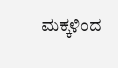ಮಕ್ಕಳಿಂದ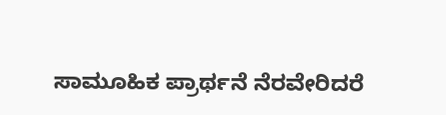ಸಾಮೂಹಿಕ ಪ್ರಾರ್ಥನೆ ನೆರವೇರಿದರೆ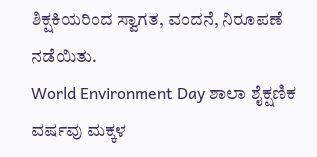ಶಿಕ್ಷಕಿಯರಿಂದ ಸ್ವಾಗತ, ವಂದನೆ, ನಿರೂಪಣೆ ನಡೆಯಿತು.
World Environment Day ಶಾಲಾ ಶೈಕ್ಷಣಿಕ ವರ್ಷವು ಮಕ್ಕಳ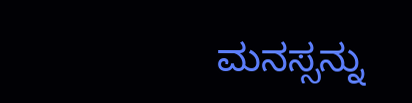ಮನಸ್ಸನ್ನು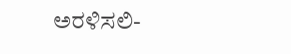ಅರಳಿಸಲಿ-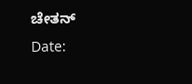ಚೇತನ್
Date: